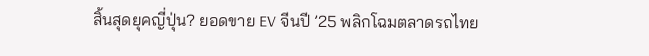สิ้นสุดยุคญี่ปุ่น? ยอดขาย EV จีนปี ’25 พลิกโฉมตลาดรถไทย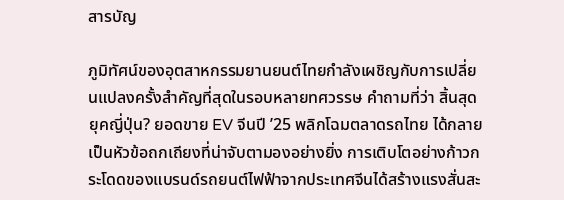สารบัญ

ภูมิทัศน์ของอุตสาหกรรมยานยนต์ไทยกำลังเผชิญกับการเปลี่ยนแปลงครั้งสำคัญที่สุดในรอบหลายทศวรรษ คำถามที่ว่า สิ้นสุดยุคญี่ปุ่น? ยอดขาย EV จีนปี ’25 พลิกโฉมตลาดรถไทย ได้กลายเป็นหัวข้อถกเถียงที่น่าจับตามองอย่างยิ่ง การเติบโตอย่างก้าวกระโดดของแบรนด์รถยนต์ไฟฟ้าจากประเทศจีนได้สร้างแรงสั่นสะ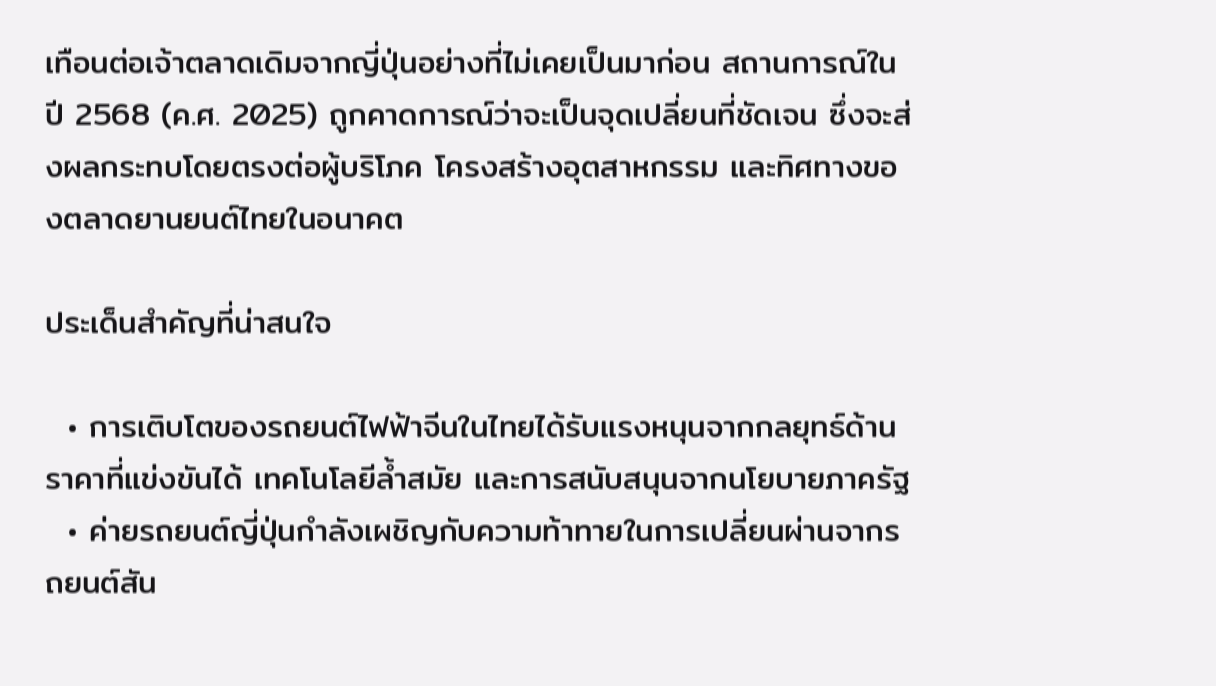เทือนต่อเจ้าตลาดเดิมจากญี่ปุ่นอย่างที่ไม่เคยเป็นมาก่อน สถานการณ์ในปี 2568 (ค.ศ. 2025) ถูกคาดการณ์ว่าจะเป็นจุดเปลี่ยนที่ชัดเจน ซึ่งจะส่งผลกระทบโดยตรงต่อผู้บริโภค โครงสร้างอุตสาหกรรม และทิศทางของตลาดยานยนต์ไทยในอนาคต

ประเด็นสำคัญที่น่าสนใจ

  • การเติบโตของรถยนต์ไฟฟ้าจีนในไทยได้รับแรงหนุนจากกลยุทธ์ด้านราคาที่แข่งขันได้ เทคโนโลยีล้ำสมัย และการสนับสนุนจากนโยบายภาครัฐ
  • ค่ายรถยนต์ญี่ปุ่นกำลังเผชิญกับความท้าทายในการเปลี่ยนผ่านจากรถยนต์สัน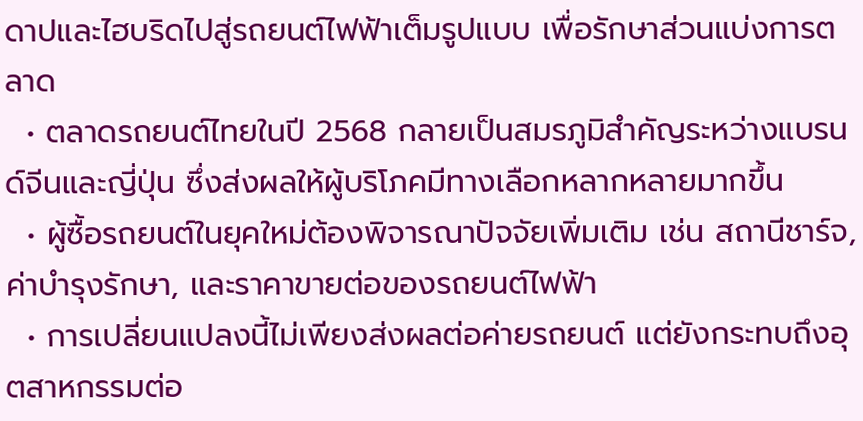ดาปและไฮบริดไปสู่รถยนต์ไฟฟ้าเต็มรูปแบบ เพื่อรักษาส่วนแบ่งการตลาด
  • ตลาดรถยนต์ไทยในปี 2568 กลายเป็นสมรภูมิสำคัญระหว่างแบรนด์จีนและญี่ปุ่น ซึ่งส่งผลให้ผู้บริโภคมีทางเลือกหลากหลายมากขึ้น
  • ผู้ซื้อรถยนต์ในยุคใหม่ต้องพิจารณาปัจจัยเพิ่มเติม เช่น สถานีชาร์จ, ค่าบำรุงรักษา, และราคาขายต่อของรถยนต์ไฟฟ้า
  • การเปลี่ยนแปลงนี้ไม่เพียงส่งผลต่อค่ายรถยนต์ แต่ยังกระทบถึงอุตสาหกรรมต่อ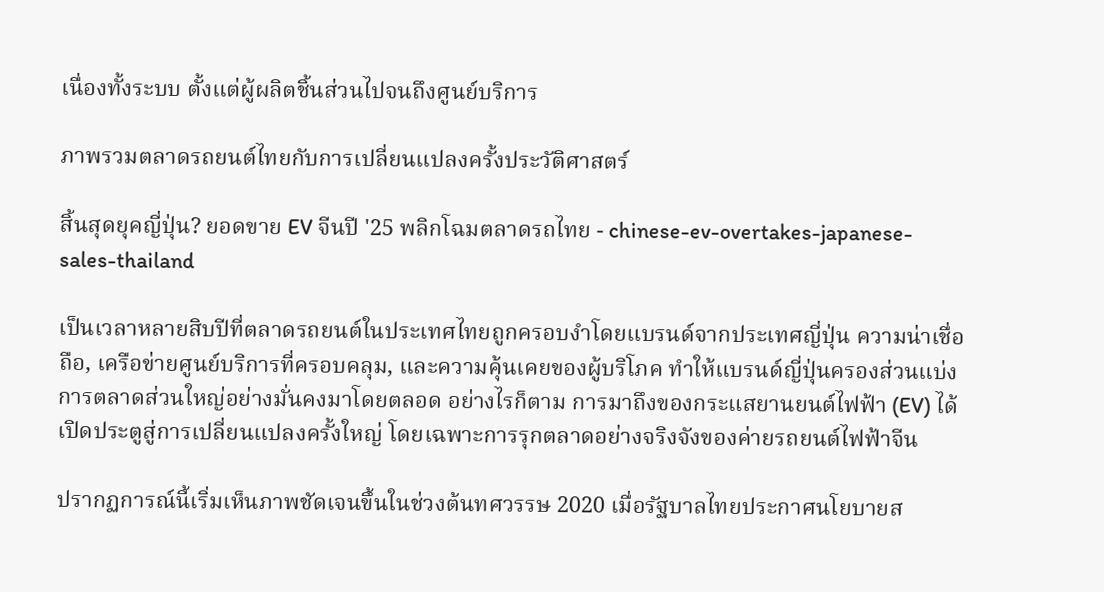เนื่องทั้งระบบ ตั้งแต่ผู้ผลิตชิ้นส่วนไปจนถึงศูนย์บริการ

ภาพรวมตลาดรถยนต์ไทยกับการเปลี่ยนแปลงครั้งประวัติศาสตร์

สิ้นสุดยุคญี่ปุ่น? ยอดขาย EV จีนปี '25 พลิกโฉมตลาดรถไทย - chinese-ev-overtakes-japanese-sales-thailand

เป็นเวลาหลายสิบปีที่ตลาดรถยนต์ในประเทศไทยถูกครอบงำโดยแบรนด์จากประเทศญี่ปุ่น ความน่าเชื่อถือ, เครือข่ายศูนย์บริการที่ครอบคลุม, และความคุ้นเคยของผู้บริโภค ทำให้แบรนด์ญี่ปุ่นครองส่วนแบ่งการตลาดส่วนใหญ่อย่างมั่นคงมาโดยตลอด อย่างไรก็ตาม การมาถึงของกระแสยานยนต์ไฟฟ้า (EV) ได้เปิดประตูสู่การเปลี่ยนแปลงครั้งใหญ่ โดยเฉพาะการรุกตลาดอย่างจริงจังของค่ายรถยนต์ไฟฟ้าจีน

ปรากฏการณ์นี้เริ่มเห็นภาพชัดเจนขึ้นในช่วงต้นทศวรรษ 2020 เมื่อรัฐบาลไทยประกาศนโยบายส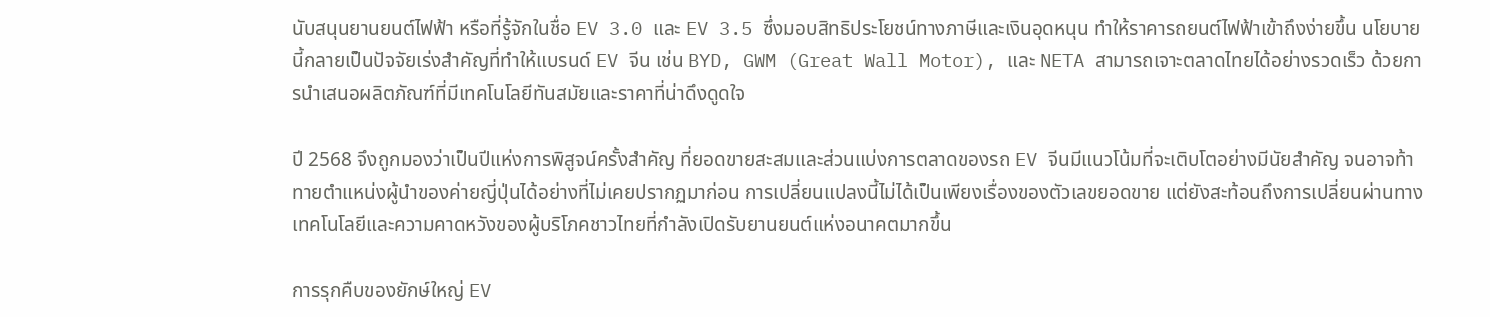นับสนุนยานยนต์ไฟฟ้า หรือที่รู้จักในชื่อ EV 3.0 และ EV 3.5 ซึ่งมอบสิทธิประโยชน์ทางภาษีและเงินอุดหนุน ทำให้ราคารถยนต์ไฟฟ้าเข้าถึงง่ายขึ้น นโยบายนี้กลายเป็นปัจจัยเร่งสำคัญที่ทำให้แบรนด์ EV จีน เช่น BYD, GWM (Great Wall Motor), และ NETA สามารถเจาะตลาดไทยได้อย่างรวดเร็ว ด้วยการนำเสนอผลิตภัณฑ์ที่มีเทคโนโลยีทันสมัยและราคาที่น่าดึงดูดใจ

ปี 2568 จึงถูกมองว่าเป็นปีแห่งการพิสูจน์ครั้งสำคัญ ที่ยอดขายสะสมและส่วนแบ่งการตลาดของรถ EV จีนมีแนวโน้มที่จะเติบโตอย่างมีนัยสำคัญ จนอาจท้าทายตำแหน่งผู้นำของค่ายญี่ปุ่นได้อย่างที่ไม่เคยปรากฏมาก่อน การเปลี่ยนแปลงนี้ไม่ได้เป็นเพียงเรื่องของตัวเลขยอดขาย แต่ยังสะท้อนถึงการเปลี่ยนผ่านทางเทคโนโลยีและความคาดหวังของผู้บริโภคชาวไทยที่กำลังเปิดรับยานยนต์แห่งอนาคตมากขึ้น

การรุกคืบของยักษ์ใหญ่ EV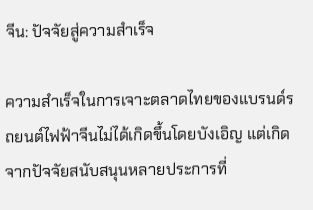จีน: ปัจจัยสู่ความสำเร็จ

ความสำเร็จในการเจาะตลาดไทยของแบรนด์รถยนต์ไฟฟ้าจีนไม่ได้เกิดขึ้นโดยบังเอิญ แต่เกิดจากปัจจัยสนับสนุนหลายประการที่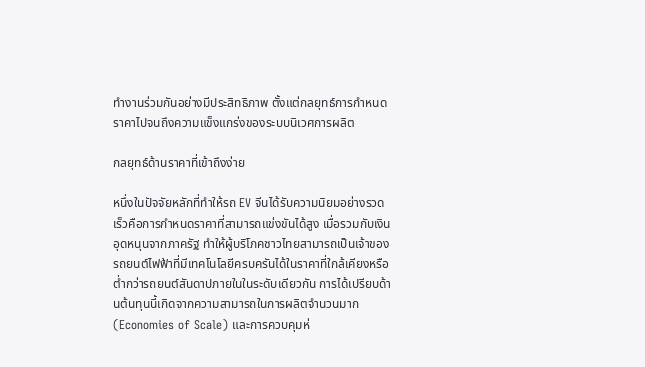ทำงานร่วมกันอย่างมีประสิทธิภาพ ตั้งแต่กลยุทธ์การกำหนดราคาไปจนถึงความแข็งแกร่งของระบบนิเวศการผลิต

กลยุทธ์ด้านราคาที่เข้าถึงง่าย

หนึ่งในปัจจัยหลักที่ทำให้รถ EV จีนได้รับความนิยมอย่างรวดเร็วคือการกำหนดราคาที่สามารถแข่งขันได้สูง เมื่อรวมกับเงินอุดหนุนจากภาครัฐ ทำให้ผู้บริโภคชาวไทยสามารถเป็นเจ้าของรถยนต์ไฟฟ้าที่มีเทคโนโลยีครบครันได้ในราคาที่ใกล้เคียงหรือต่ำกว่ารถยนต์สันดาปภายในในระดับเดียวกัน การได้เปรียบด้านต้นทุนนี้เกิดจากความสามารถในการผลิตจำนวนมาก (Economies of Scale) และการควบคุมห่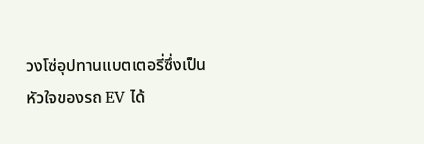วงโซ่อุปทานแบตเตอรี่ซึ่งเป็นหัวใจของรถ EV ได้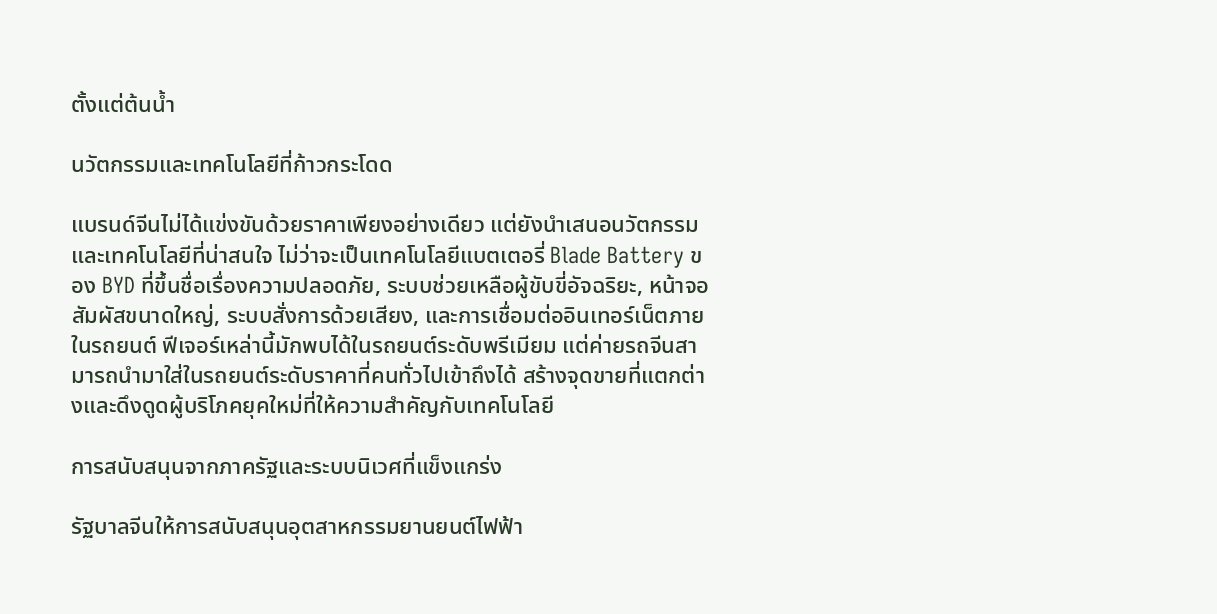ตั้งแต่ต้นน้ำ

นวัตกรรมและเทคโนโลยีที่ก้าวกระโดด

แบรนด์จีนไม่ได้แข่งขันด้วยราคาเพียงอย่างเดียว แต่ยังนำเสนอนวัตกรรมและเทคโนโลยีที่น่าสนใจ ไม่ว่าจะเป็นเทคโนโลยีแบตเตอรี่ Blade Battery ของ BYD ที่ขึ้นชื่อเรื่องความปลอดภัย, ระบบช่วยเหลือผู้ขับขี่อัจฉริยะ, หน้าจอสัมผัสขนาดใหญ่, ระบบสั่งการด้วยเสียง, และการเชื่อมต่ออินเทอร์เน็ตภายในรถยนต์ ฟีเจอร์เหล่านี้มักพบได้ในรถยนต์ระดับพรีเมียม แต่ค่ายรถจีนสามารถนำมาใส่ในรถยนต์ระดับราคาที่คนทั่วไปเข้าถึงได้ สร้างจุดขายที่แตกต่างและดึงดูดผู้บริโภคยุคใหม่ที่ให้ความสำคัญกับเทคโนโลยี

การสนับสนุนจากภาครัฐและระบบนิเวศที่แข็งแกร่ง

รัฐบาลจีนให้การสนับสนุนอุตสาหกรรมยานยนต์ไฟฟ้า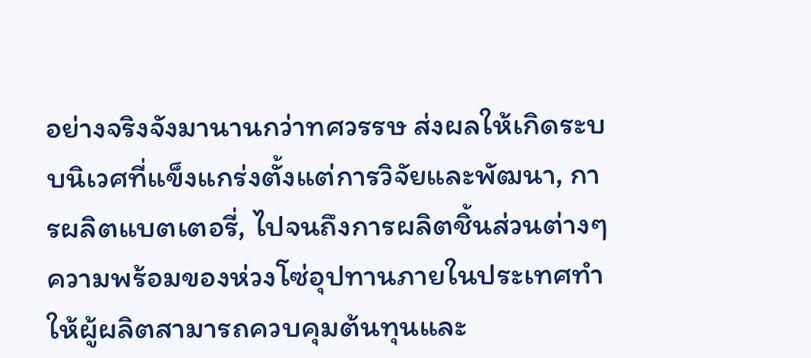อย่างจริงจังมานานกว่าทศวรรษ ส่งผลให้เกิดระบบนิเวศที่แข็งแกร่งตั้งแต่การวิจัยและพัฒนา, การผลิตแบตเตอรี่, ไปจนถึงการผลิตชิ้นส่วนต่างๆ ความพร้อมของห่วงโซ่อุปทานภายในประเทศทำให้ผู้ผลิตสามารถควบคุมต้นทุนและ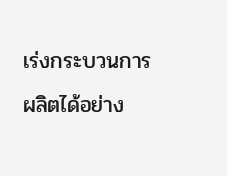เร่งกระบวนการผลิตได้อย่าง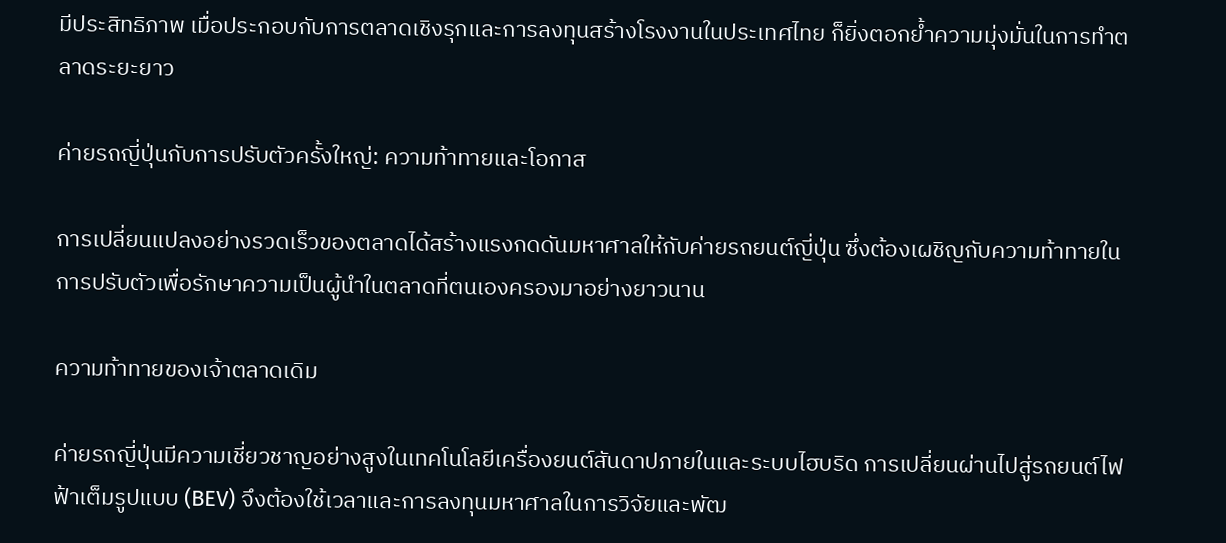มีประสิทธิภาพ เมื่อประกอบกับการตลาดเชิงรุกและการลงทุนสร้างโรงงานในประเทศไทย ก็ยิ่งตอกย้ำความมุ่งมั่นในการทำตลาดระยะยาว

ค่ายรถญี่ปุ่นกับการปรับตัวครั้งใหญ่: ความท้าทายและโอกาส

การเปลี่ยนแปลงอย่างรวดเร็วของตลาดได้สร้างแรงกดดันมหาศาลให้กับค่ายรถยนต์ญี่ปุ่น ซึ่งต้องเผชิญกับความท้าทายในการปรับตัวเพื่อรักษาความเป็นผู้นำในตลาดที่ตนเองครองมาอย่างยาวนาน

ความท้าทายของเจ้าตลาดเดิม

ค่ายรถญี่ปุ่นมีความเชี่ยวชาญอย่างสูงในเทคโนโลยีเครื่องยนต์สันดาปภายในและระบบไฮบริด การเปลี่ยนผ่านไปสู่รถยนต์ไฟฟ้าเต็มรูปแบบ (BEV) จึงต้องใช้เวลาและการลงทุนมหาศาลในการวิจัยและพัฒ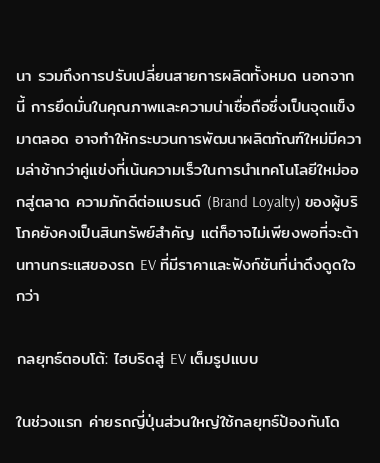นา รวมถึงการปรับเปลี่ยนสายการผลิตทั้งหมด นอกจากนี้ การยึดมั่นในคุณภาพและความน่าเชื่อถือซึ่งเป็นจุดแข็งมาตลอด อาจทำให้กระบวนการพัฒนาผลิตภัณฑ์ใหม่มีความล่าช้ากว่าคู่แข่งที่เน้นความเร็วในการนำเทคโนโลยีใหม่ออกสู่ตลาด ความภักดีต่อแบรนด์ (Brand Loyalty) ของผู้บริโภคยังคงเป็นสินทรัพย์สำคัญ แต่ก็อาจไม่เพียงพอที่จะต้านทานกระแสของรถ EV ที่มีราคาและฟังก์ชันที่น่าดึงดูดใจกว่า

กลยุทธ์ตอบโต้: ไฮบริดสู่ EV เต็มรูปแบบ

ในช่วงแรก ค่ายรถญี่ปุ่นส่วนใหญ่ใช้กลยุทธ์ป้องกันโด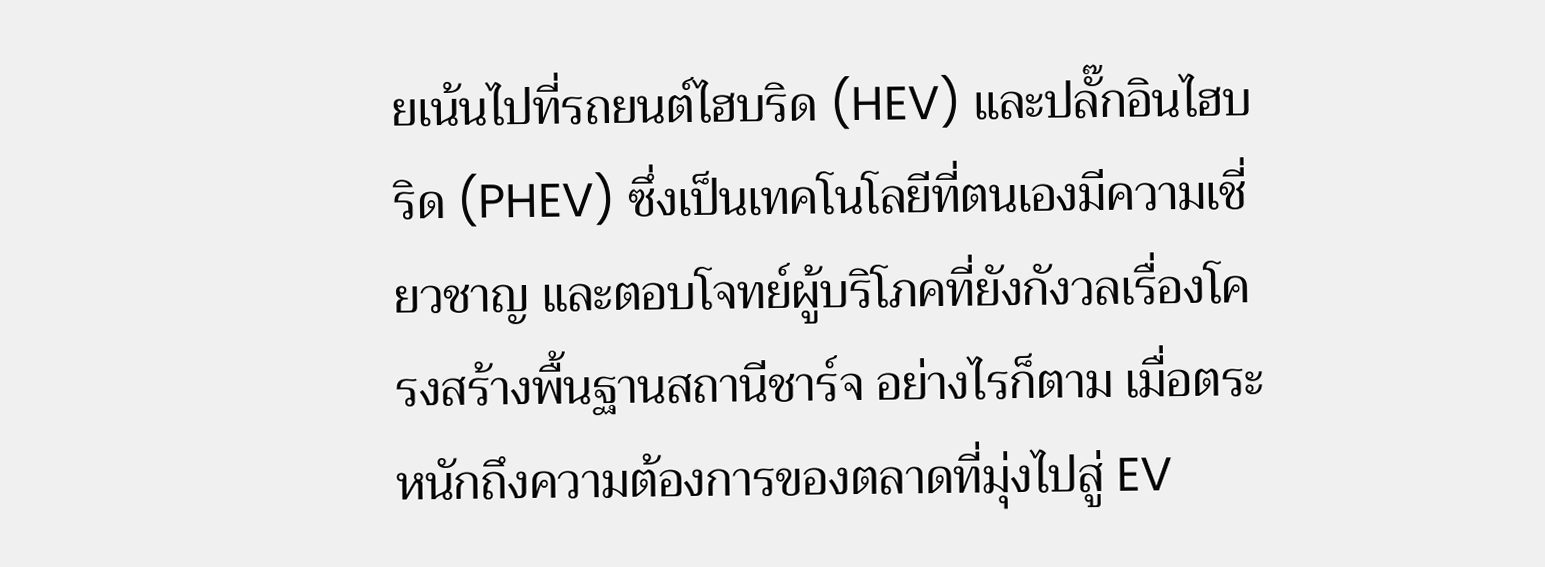ยเน้นไปที่รถยนต์ไฮบริด (HEV) และปลั๊กอินไฮบริด (PHEV) ซึ่งเป็นเทคโนโลยีที่ตนเองมีความเชี่ยวชาญ และตอบโจทย์ผู้บริโภคที่ยังกังวลเรื่องโครงสร้างพื้นฐานสถานีชาร์จ อย่างไรก็ตาม เมื่อตระหนักถึงความต้องการของตลาดที่มุ่งไปสู่ EV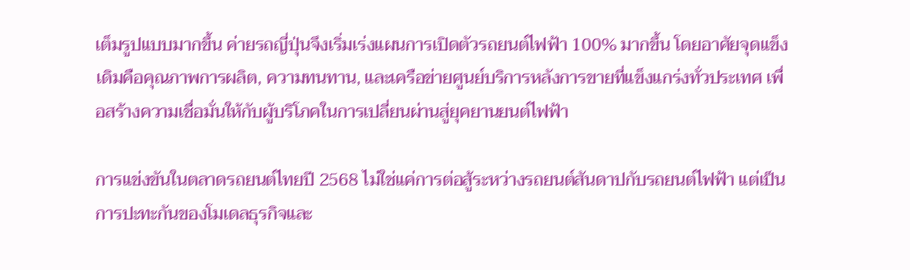เต็มรูปแบบมากขึ้น ค่ายรถญี่ปุ่นจึงเริ่มเร่งแผนการเปิดตัวรถยนต์ไฟฟ้า 100% มากขึ้น โดยอาศัยจุดแข็งเดิมคือคุณภาพการผลิต, ความทนทาน, และเครือข่ายศูนย์บริการหลังการขายที่แข็งแกร่งทั่วประเทศ เพื่อสร้างความเชื่อมั่นให้กับผู้บริโภคในการเปลี่ยนผ่านสู่ยุคยานยนต์ไฟฟ้า

การแข่งขันในตลาดรถยนต์ไทยปี 2568 ไม่ใช่แค่การต่อสู้ระหว่างรถยนต์สันดาปกับรถยนต์ไฟฟ้า แต่เป็นการปะทะกันของโมเดลธุรกิจและ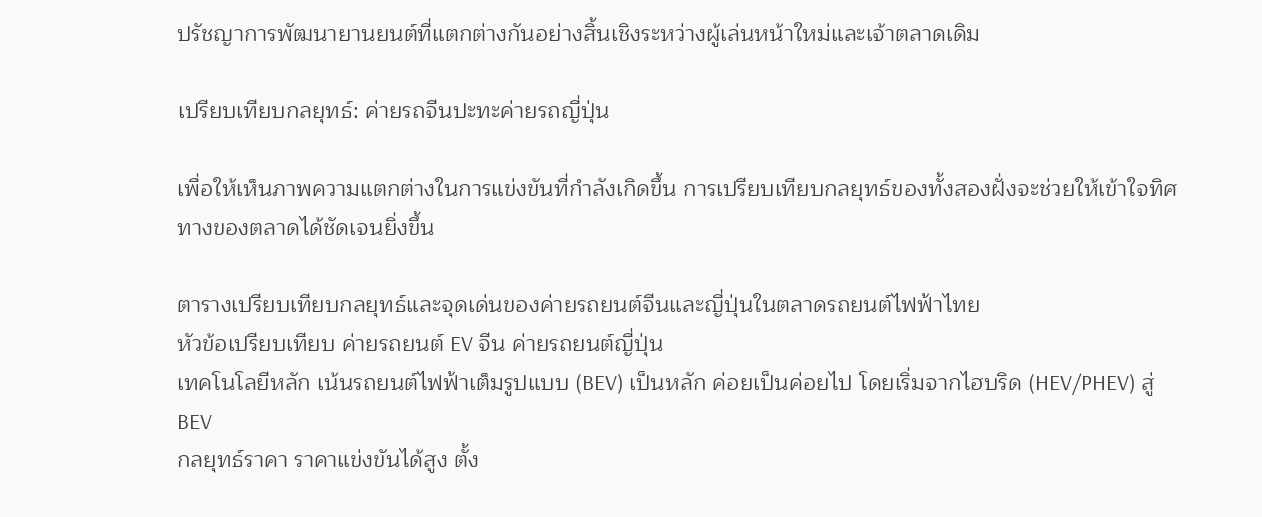ปรัชญาการพัฒนายานยนต์ที่แตกต่างกันอย่างสิ้นเชิงระหว่างผู้เล่นหน้าใหม่และเจ้าตลาดเดิม

เปรียบเทียบกลยุทธ์: ค่ายรถจีนปะทะค่ายรถญี่ปุ่น

เพื่อให้เห็นภาพความแตกต่างในการแข่งขันที่กำลังเกิดขึ้น การเปรียบเทียบกลยุทธ์ของทั้งสองฝั่งจะช่วยให้เข้าใจทิศทางของตลาดได้ชัดเจนยิ่งขึ้น

ตารางเปรียบเทียบกลยุทธ์และจุดเด่นของค่ายรถยนต์จีนและญี่ปุ่นในตลาดรถยนต์ไฟฟ้าไทย
หัวข้อเปรียบเทียบ ค่ายรถยนต์ EV จีน ค่ายรถยนต์ญี่ปุ่น
เทคโนโลยีหลัก เน้นรถยนต์ไฟฟ้าเต็มรูปแบบ (BEV) เป็นหลัก ค่อยเป็นค่อยไป โดยเริ่มจากไฮบริด (HEV/PHEV) สู่ BEV
กลยุทธ์ราคา ราคาแข่งขันได้สูง ตั้ง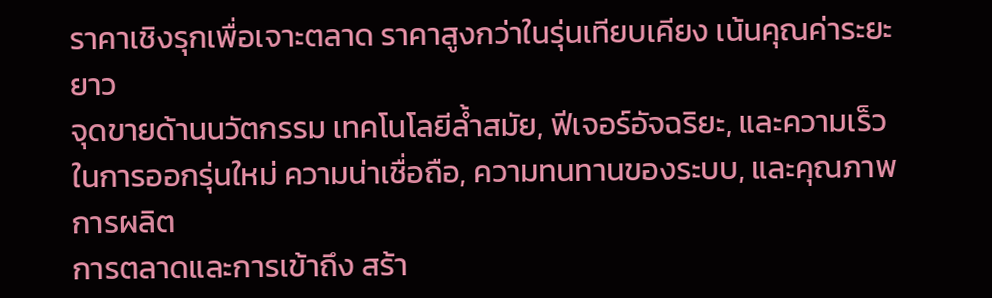ราคาเชิงรุกเพื่อเจาะตลาด ราคาสูงกว่าในรุ่นเทียบเคียง เน้นคุณค่าระยะยาว
จุดขายด้านนวัตกรรม เทคโนโลยีล้ำสมัย, ฟีเจอร์อัจฉริยะ, และความเร็วในการออกรุ่นใหม่ ความน่าเชื่อถือ, ความทนทานของระบบ, และคุณภาพการผลิต
การตลาดและการเข้าถึง สร้า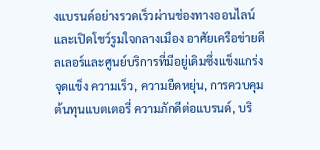งแบรนด์อย่างรวดเร็วผ่านช่องทางออนไลน์และเปิดโชว์รูมใจกลางเมือง อาศัยเครือข่ายดีลเลอร์และศูนย์บริการที่มีอยู่เดิมซึ่งแข็งแกร่ง
จุดแข็ง ความเร็ว, ความยืดหยุ่น, การควบคุมต้นทุนแบตเตอรี่ ความภักดีต่อแบรนด์, บริ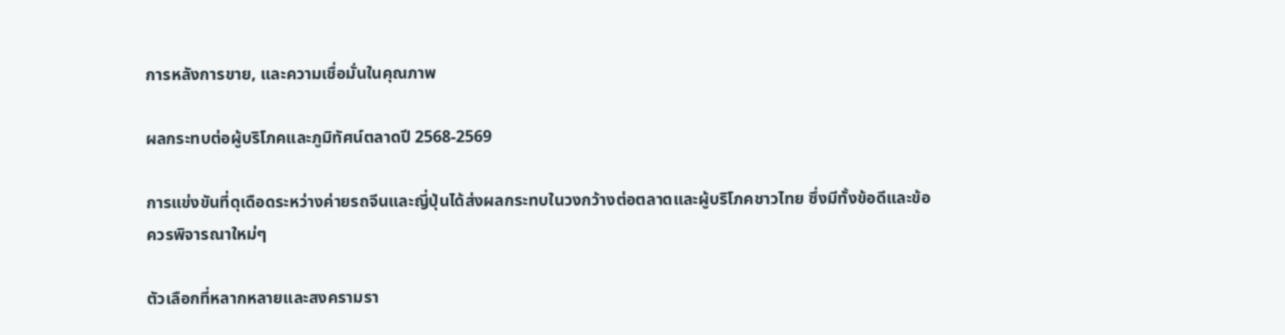การหลังการขาย, และความเชื่อมั่นในคุณภาพ

ผลกระทบต่อผู้บริโภคและภูมิทัศน์ตลาดปี 2568-2569

การแข่งขันที่ดุเดือดระหว่างค่ายรถจีนและญี่ปุ่นได้ส่งผลกระทบในวงกว้างต่อตลาดและผู้บริโภคชาวไทย ซึ่งมีทั้งข้อดีและข้อควรพิจารณาใหม่ๆ

ตัวเลือกที่หลากหลายและสงครามรา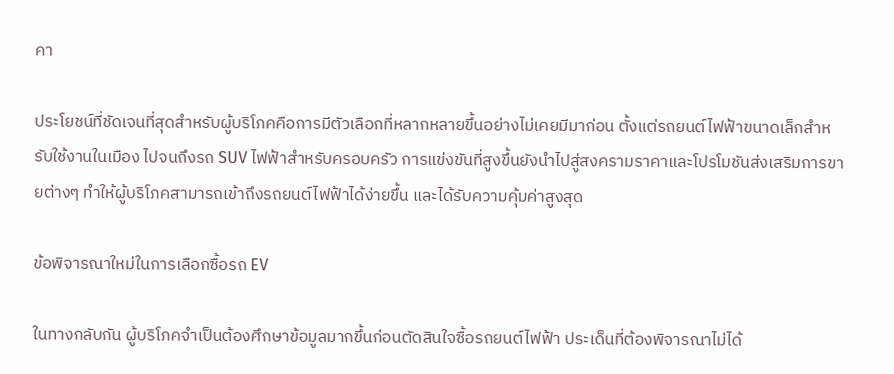คา

ประโยชน์ที่ชัดเจนที่สุดสำหรับผู้บริโภคคือการมีตัวเลือกที่หลากหลายขึ้นอย่างไม่เคยมีมาก่อน ตั้งแต่รถยนต์ไฟฟ้าขนาดเล็กสำหรับใช้งานในเมือง ไปจนถึงรถ SUV ไฟฟ้าสำหรับครอบครัว การแข่งขันที่สูงขึ้นยังนำไปสู่สงครามราคาและโปรโมชันส่งเสริมการขายต่างๆ ทำให้ผู้บริโภคสามารถเข้าถึงรถยนต์ไฟฟ้าได้ง่ายขึ้น และได้รับความคุ้มค่าสูงสุด

ข้อพิจารณาใหม่ในการเลือกซื้อรถ EV

ในทางกลับกัน ผู้บริโภคจำเป็นต้องศึกษาข้อมูลมากขึ้นก่อนตัดสินใจซื้อรถยนต์ไฟฟ้า ประเด็นที่ต้องพิจารณาไม่ได้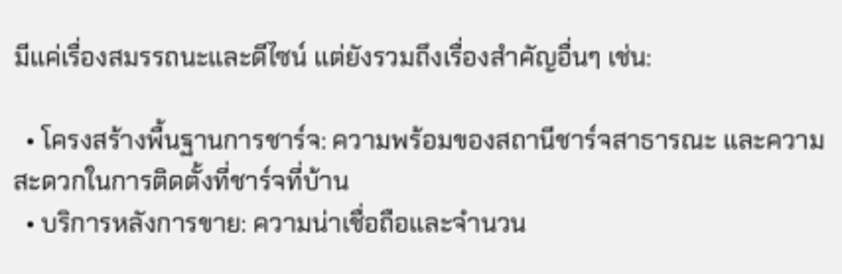มีแค่เรื่องสมรรถนะและดีไซน์ แต่ยังรวมถึงเรื่องสำคัญอื่นๆ เช่น:

  • โครงสร้างพื้นฐานการชาร์จ: ความพร้อมของสถานีชาร์จสาธารณะ และความสะดวกในการติดตั้งที่ชาร์จที่บ้าน
  • บริการหลังการขาย: ความน่าเชื่อถือและจำนวน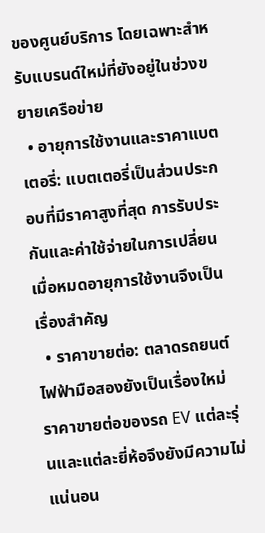ของศูนย์บริการ โดยเฉพาะสำหรับแบรนด์ใหม่ที่ยังอยู่ในช่วงขยายเครือข่าย
  • อายุการใช้งานและราคาแบตเตอรี่: แบตเตอรี่เป็นส่วนประกอบที่มีราคาสูงที่สุด การรับประกันและค่าใช้จ่ายในการเปลี่ยนเมื่อหมดอายุการใช้งานจึงเป็นเรื่องสำคัญ
  • ราคาขายต่อ: ตลาดรถยนต์ไฟฟ้ามือสองยังเป็นเรื่องใหม่ ราคาขายต่อของรถ EV แต่ละรุ่นและแต่ละยี่ห้อจึงยังมีความไม่แน่นอน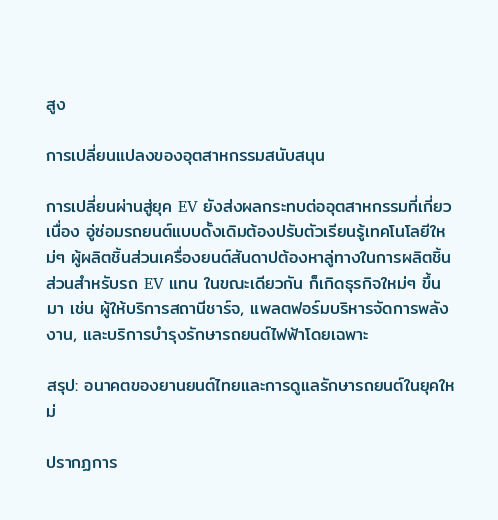สูง

การเปลี่ยนแปลงของอุตสาหกรรมสนับสนุน

การเปลี่ยนผ่านสู่ยุค EV ยังส่งผลกระทบต่ออุตสาหกรรมที่เกี่ยวเนื่อง อู่ซ่อมรถยนต์แบบดั้งเดิมต้องปรับตัวเรียนรู้เทคโนโลยีใหม่ๆ ผู้ผลิตชิ้นส่วนเครื่องยนต์สันดาปต้องหาลู่ทางในการผลิตชิ้นส่วนสำหรับรถ EV แทน ในขณะเดียวกัน ก็เกิดธุรกิจใหม่ๆ ขึ้นมา เช่น ผู้ให้บริการสถานีชาร์จ, แพลตฟอร์มบริหารจัดการพลังงาน, และบริการบำรุงรักษารถยนต์ไฟฟ้าโดยเฉพาะ

สรุป: อนาคตของยานยนต์ไทยและการดูแลรักษารถยนต์ในยุคใหม่

ปรากฏการ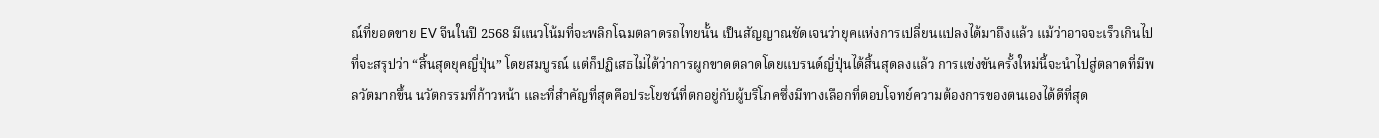ณ์ที่ยอดขาย EV จีนในปี 2568 มีแนวโน้มที่จะพลิกโฉมตลาดรถไทยนั้น เป็นสัญญาณชัดเจนว่ายุคแห่งการเปลี่ยนแปลงได้มาถึงแล้ว แม้ว่าอาจจะเร็วเกินไปที่จะสรุปว่า “สิ้นสุดยุคญี่ปุ่น” โดยสมบูรณ์ แต่ก็ปฏิเสธไม่ได้ว่าการผูกขาดตลาดโดยแบรนด์ญี่ปุ่นได้สิ้นสุดลงแล้ว การแข่งขันครั้งใหม่นี้จะนำไปสู่ตลาดที่มีพลวัตมากขึ้น นวัตกรรมที่ก้าวหน้า และที่สำคัญที่สุดคือประโยชน์ที่ตกอยู่กับผู้บริโภคซึ่งมีทางเลือกที่ตอบโจทย์ความต้องการของตนเองได้ดีที่สุด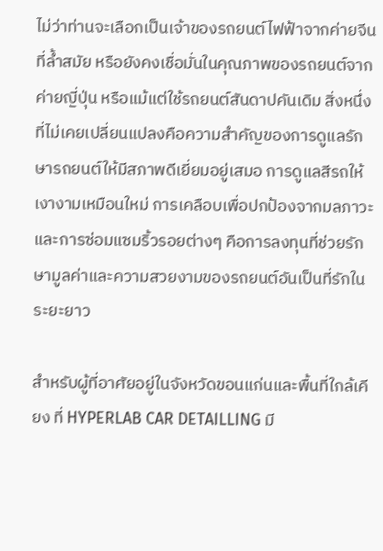ไม่ว่าท่านจะเลือกเป็นเจ้าของรถยนต์ไฟฟ้าจากค่ายจีนที่ล้ำสมัย หรือยังคงเชื่อมั่นในคุณภาพของรถยนต์จากค่ายญี่ปุ่น หรือแม้แต่ใช้รถยนต์สันดาปคันเดิม สิ่งหนึ่งที่ไม่เคยเปลี่ยนแปลงคือความสำคัญของการดูแลรักษารถยนต์ให้มีสภาพดีเยี่ยมอยู่เสมอ การดูแลสีรถให้เงางามเหมือนใหม่ การเคลือบเพื่อปกป้องจากมลภาวะ และการซ่อมแซมริ้วรอยต่างๆ คือการลงทุนที่ช่วยรักษามูลค่าและความสวยงามของรถยนต์อันเป็นที่รักในระยะยาว

สำหรับผู้ที่อาศัยอยู่ในจังหวัดขอนแก่นและพื้นที่ใกล้เคียง ที่ HYPERLAB CAR DETAILLING มี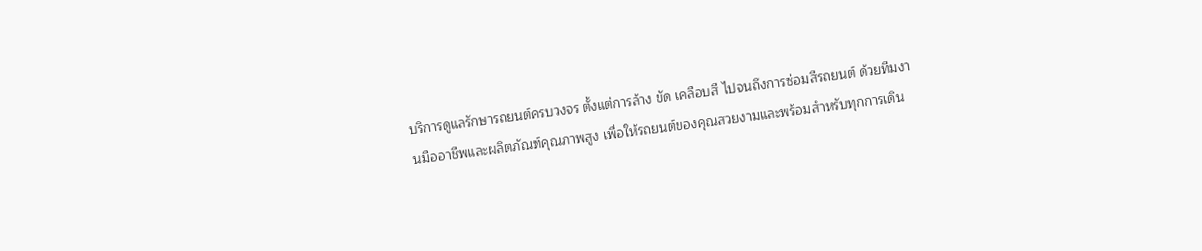บริการดูแลรักษารถยนต์ครบวงจร ตั้งแต่การล้าง ขัด เคลือบสี ไปจนถึงการซ่อมสีรถยนต์ ด้วยทีมงานมืออาชีพและผลิตภัณฑ์คุณภาพสูง เพื่อให้รถยนต์ของคุณสวยงามและพร้อมสำหรับทุกการเดิน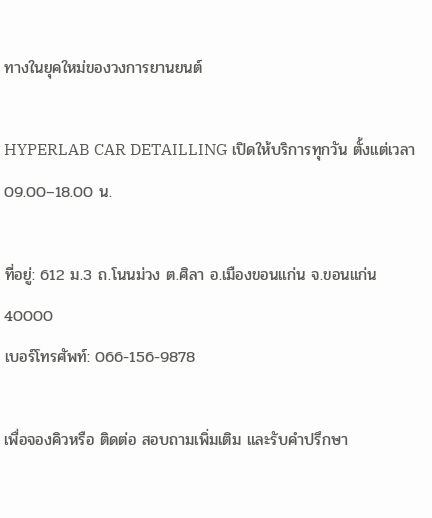ทางในยุคใหม่ของวงการยานยนต์

HYPERLAB CAR DETAILLING เปิดให้บริการทุกวัน ตั้งแต่เวลา 09.00–18.00 น.

ที่อยู่: 612 ม.3 ถ.โนนม่วง ต.ศิลา อ.เมืองขอนแก่น จ.ขอนแก่น 40000
เบอร์โทรศัพท์: 066-156-9878

เพื่อจองคิวหรือ ติดต่อ สอบถามเพิ่มเติม และรับคำปรึกษา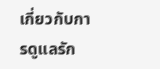เกี่ยวกับการดูแลรัก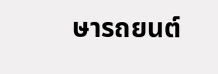ษารถยนต์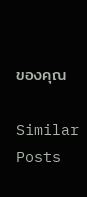ของคุณ

Similar Posts